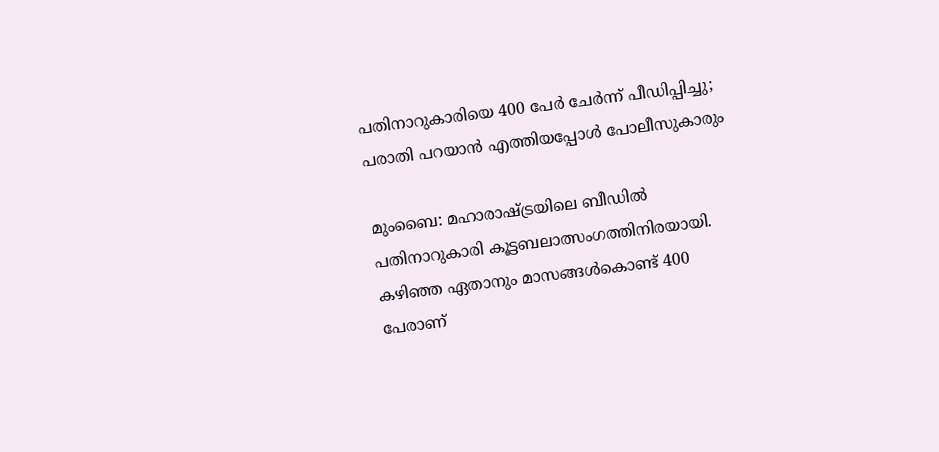പതിനാറുകാരിയെ 400 പേര്‍ ചേര്‍ന്ന് പീഡിപ്പിച്ചു; പരാതി പറയാന്‍ എത്തിയപ്പോള്‍ പോലീസുകാരും

മുംബൈ: മഹാരാഷ്ട്രയിലെ ബീഡില്‍ പതിനാറുകാരി കൂട്ടബലാത്സംഗത്തിനിരയായി. കഴിഞ്ഞ ഏതാനും മാസങ്ങള്‍കൊണ്ട് 400 പേരാണ്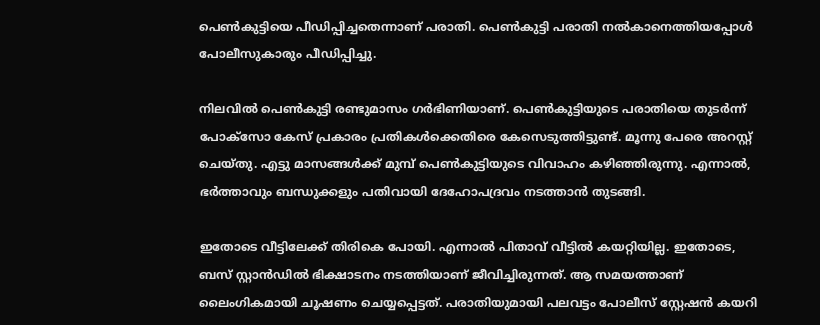പെണ്‍കുട്ടിയെ പീഡിപ്പിച്ചതെന്നാണ് പരാതി. പെണ്‍കുട്ടി പരാതി നല്‍കാനെത്തിയപ്പോള്‍ പോലീസുകാരും പീഡിപ്പിച്ചു.

നിലവില്‍ പെണ്‍കുട്ടി രണ്ടുമാസം ഗര്‍ഭിണിയാണ്. പെണ്‍കുട്ടിയുടെ പരാതിയെ തുടര്‍ന്ന് പോക്‌സോ കേസ് പ്രകാരം പ്രതികള്‍ക്കെതിരെ കേസെടുത്തിട്ടുണ്ട്. മൂന്നു പേരെ അറസ്റ്റ് ചെയ്തു. എട്ടു മാസങ്ങള്‍ക്ക് മുമ്പ് പെണ്‍കുട്ടിയുടെ വിവാഹം കഴിഞ്ഞിരുന്നു. എന്നാല്‍, ഭര്‍ത്താവും ബന്ധുക്കളും പതിവായി ദേഹോപദ്രവം നടത്താന്‍ തുടങ്ങി.

ഇതോടെ വീട്ടിലേക്ക് തിരികെ പോയി. എന്നാല്‍ പിതാവ് വീട്ടില്‍ കയറ്റിയില്ല. ഇതോടെ, ബസ് സ്റ്റാന്‍ഡില്‍ ഭിക്ഷാടനം നടത്തിയാണ് ജീവിച്ചിരുന്നത്. ആ സമയത്താണ് ലൈംഗികമായി ചൂഷണം ചെയ്യപ്പെട്ടത്. പരാതിയുമായി പലവട്ടം പോലീസ് സ്റ്റേഷന്‍ കയറി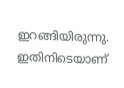ഇറങ്ങിയിരുന്നു. ഇതിനിടെയാണ്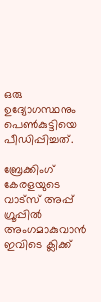ഒരു ഉദ്യോഗസ്ഥനും പെണ്‍കുട്ടിയെ പീഡിപ്പിച്ചത്.

ബ്രേക്കിംഗ് കേരളയുടെ വാട്സ് അപ്പ് ഗ്രൂപ്പിൽ അംഗമാകുവാൻ ഇവിടെ ക്ലിക്ക്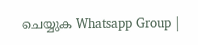ചെയ്യുക Whatsapp Group |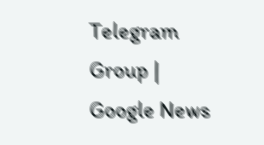Telegram Group | Google News